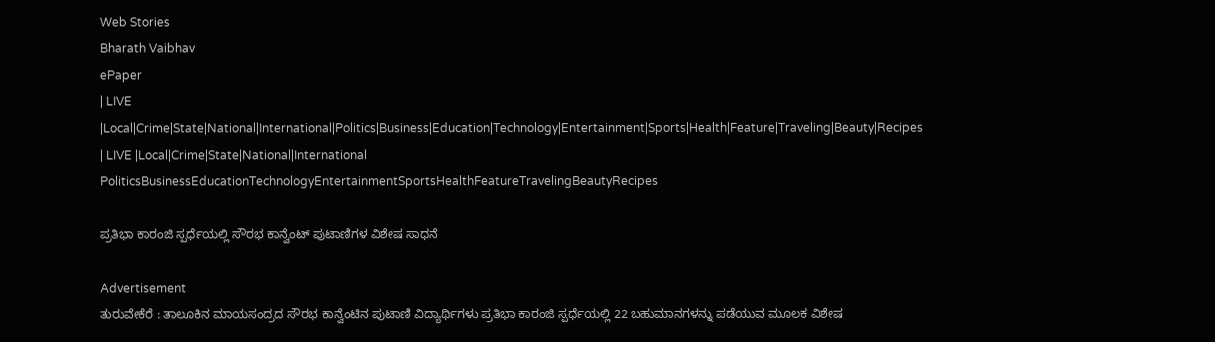Web Stories
Bharath Vaibhav
ePaper
| LIVE |Local|Crime|State|National|International|Politics|Business|Education|Technology|Entertainment|Sports|Health|Feature|Traveling|Beauty|Recipes
| LIVE |Local|Crime|State|National|International
PoliticsBusinessEducationTechnologyEntertainmentSportsHealthFeatureTravelingBeautyRecipes

ಪ್ರತಿಭಾ ಕಾರಂಜಿ ಸ್ಪರ್ಧೆಯಲ್ಲಿ ಸೌರಭ ಕಾನ್ವೆಂಟ್ ಪುಟಾಣಿಗಳ ವಿಶೇಷ ಸಾಧನೆ

Advertisement
ತುರುವೇಕೆರೆ : ತಾಲೂಕಿನ ಮಾಯಸಂದ್ರದ ಸೌರಭ ಕಾನ್ವೆಂಟಿನ ಪುಟಾಣಿ ವಿದ್ಯಾರ್ಥಿಗಳು ಪ್ರತಿಭಾ ಕಾರಂಜಿ ಸ್ಪರ್ಧೆಯಲ್ಲಿ 22 ಬಹುಮಾನಗಳನ್ನು ಪಡೆಯುವ ಮೂಲಕ ವಿಶೇಷ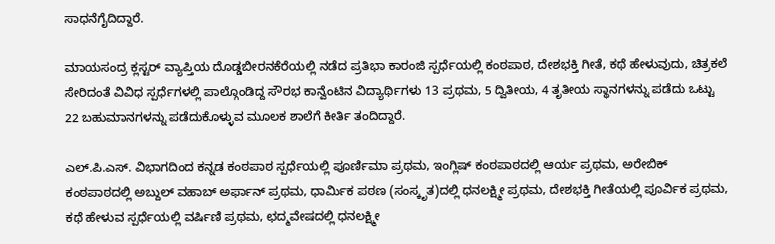ಸಾಧನೆಗೈದಿದ್ದಾರೆ.

ಮಾಯಸಂದ್ರ ಕ್ಲಸ್ಟರ್ ವ್ಯಾಪ್ತಿಯ ದೊಡ್ಡಬೀರನಕೆರೆಯಲ್ಲಿ ನಡೆದ ಪ್ರತಿಭಾ ಕಾರಂಜಿ ಸ್ಪರ್ಧೆಯಲ್ಲಿ ಕಂಠಪಾಠ, ದೇಶಭಕ್ತಿ ಗೀತೆ, ಕಥೆ ಹೇಳುವುದು, ಚಿತ್ರಕಲೆ ಸೇರಿದಂತೆ ವಿವಿಧ ಸ್ಪರ್ಧೆಗಳಲ್ಲಿ ಪಾಲ್ಗೊಂಡಿದ್ದ ಸೌರಭ ಕಾನ್ವೆಂಟಿನ ವಿದ್ಯಾರ್ಥಿಗಳು 13 ಪ್ರಥಮ, 5 ದ್ವಿತೀಯ, 4 ತೃತೀಯ ಸ್ಥಾನಗಳನ್ನು ಪಡೆದು ಒಟ್ಟು 22 ಬಹುಮಾನಗಳನ್ನು ಪಡೆದುಕೊಳ್ಳುವ ಮೂಲಕ ಶಾಲೆಗೆ ಕೀರ್ತಿ ತಂದಿದ್ದಾರೆ.

ಎಲ್.ಪಿ.ಎಸ್. ವಿಭಾಗದಿಂದ ಕನ್ನಡ ಕಂಠಪಾಠ ಸ್ಪರ್ಧೆಯಲ್ಲಿ ಪೂರ್ಣಿಮಾ ಪ್ರಥಮ, ಇಂಗ್ಲಿಷ್ ಕಂಠಪಾಠದಲ್ಲಿ ಆರ್ಯ ಪ್ರಥಮ, ಅರೇಬಿಕ್ ಕಂಠಪಾಠದಲ್ಲಿ ಅಬ್ದುಲ್ ವಹಾಬ್ ಅರ್ಫಾನ್ ಪ್ರಥಮ, ಧಾರ್ಮಿಕ ಪಠಣ (ಸಂಸ್ಕೃತ)ದಲ್ಲಿ ಧನಲಕ್ಷ್ಮೀ ಪ್ರಥಮ, ದೇಶಭಕ್ತಿ ಗೀತೆಯಲ್ಲಿ ಪೂರ್ವಿಕ ಪ್ರಥಮ, ಕಥೆ ಹೇಳುವ ಸ್ಪರ್ಧೆಯಲ್ಲಿ ವರ್ಷಿಣಿ ಪ್ರಥಮ, ಛದ್ಮವೇಷದಲ್ಲಿ ಧನಲಕ್ಷ್ಮೀ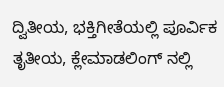ದ್ವಿತೀಯ, ಭಕ್ತಿಗೀತೆಯಲ್ಲಿ ಪೂರ್ವಿಕ ತೃತೀಯ, ಕ್ಲೇಮಾಡಲಿಂಗ್ ನಲ್ಲಿ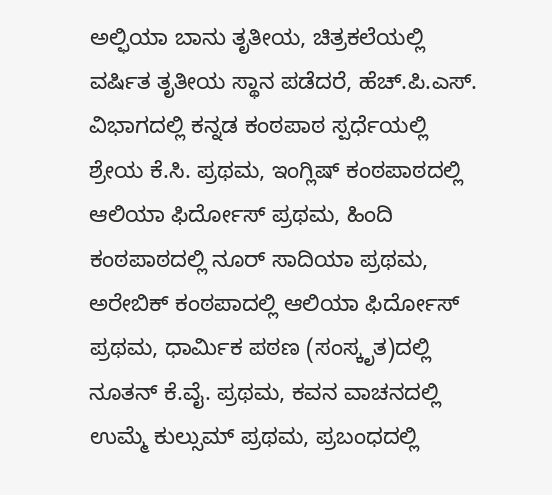ಅಲ್ಫಿಯಾ ಬಾನು ತೃತೀಯ, ಚಿತ್ರಕಲೆಯಲ್ಲಿ ವರ್ಷಿತ ತೃತೀಯ ಸ್ಥಾನ ಪಡೆದರೆ, ಹೆಚ್.ಪಿ.ಎಸ್. ವಿಭಾಗದಲ್ಲಿ ಕನ್ನಡ ಕಂಠಪಾಠ ಸ್ಪರ್ಧೆಯಲ್ಲಿ ಶ್ರೇಯ ಕೆ.ಸಿ. ಪ್ರಥಮ, ಇಂಗ್ಲಿಷ್ ಕಂಠಪಾಠದಲ್ಲಿ ಆಲಿಯಾ ಫಿರ್ದೋಸ್ ಪ್ರಥಮ, ಹಿಂದಿ ಕಂಠಪಾಠದಲ್ಲಿ ನೂರ್ ಸಾದಿಯಾ ಪ್ರಥಮ, ಅರೇಬಿಕ್ ಕಂಠಪಾದಲ್ಲಿ ಆಲಿಯಾ ಫಿರ್ದೋಸ್ ಪ್ರಥಮ, ಧಾರ್ಮಿಕ ಪಠಣ (ಸಂಸ್ಕೃತ)ದಲ್ಲಿ ನೂತನ್ ಕೆ.ವೈ. ಪ್ರಥಮ, ಕವನ ವಾಚನದಲ್ಲಿ ಉಮ್ಮೆ ಕುಲ್ಸುಮ್ ಪ್ರಥಮ, ಪ್ರಬಂಧದಲ್ಲಿ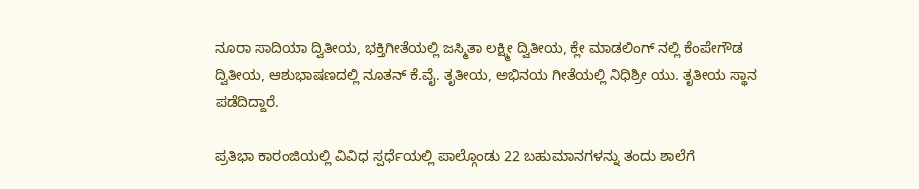ನೂರಾ ಸಾದಿಯಾ ದ್ವಿತೀಯ, ಭಕ್ತಿಗೀತೆಯಲ್ಲಿ ಜಸ್ಮಿತಾ ಲಕ್ಷ್ಮೀ ದ್ವಿತೀಯ, ಕ್ಲೇ ಮಾಡಲಿಂಗ್ ನಲ್ಲಿ ಕೆಂಪೇಗೌಡ ದ್ವಿತೀಯ, ಆಶುಭಾಷಣದಲ್ಲಿ ನೂತನ್ ಕೆ.ವೈ. ತೃತೀಯ, ಅಭಿನಯ ಗೀತೆಯಲ್ಲಿ ನಿಧಿಶ್ರೀ ಯು. ತೃತೀಯ ಸ್ಥಾನ ಪಡೆದಿದ್ದಾರೆ.

ಪ್ರತಿಭಾ ಕಾರಂಜಿಯಲ್ಲಿ ವಿವಿಧ ಸ್ಪರ್ಧೆಯಲ್ಲಿ ಪಾಲ್ಗೊಂಡು 22 ಬಹುಮಾನಗಳನ್ನು ತಂದು ಶಾಲೆಗೆ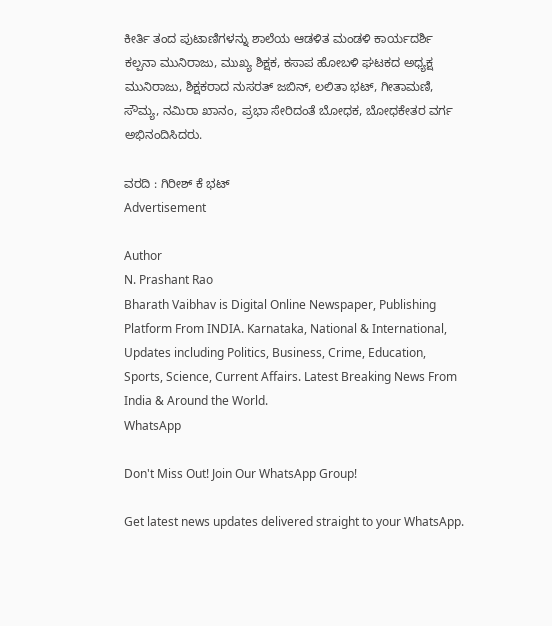ಕೀರ್ತಿ ತಂದ ಪುಟಾಣಿಗಳನ್ನು ಶಾಲೆಯ ಆಡಳಿತ ಮಂಡಳಿ ಕಾರ್ಯದರ್ಶಿ ಕಲ್ಪನಾ ಮುನಿರಾಜು, ಮುಖ್ಯ ಶಿಕ್ಷಕ, ಕಸಾಪ ಹೋಬಳಿ ಘಟಕದ ಅಧ್ಯಕ್ಷ ಮುನಿರಾಜು, ಶಿಕ್ಷಕರಾದ ನುಸರತ್ ಜಬಿನ್, ಲಲಿತಾ ಭಟ್, ಗೀತಾಮಣಿ, ಸೌಮ್ಯ, ನಮಿರಾ ಖಾನಂ, ಪ್ರಭಾ ಸೇರಿದಂತೆ ಬೋಧಕ, ಬೋಧಕೇತರ ವರ್ಗ ಅಭಿನಂದಿಸಿದರು.

ವರದಿ : ಗಿರೀಶ್ ಕೆ ಭಟ್
Advertisement

Author
N. Prashant Rao
Bharath Vaibhav is Digital Online Newspaper, Publishing Platform From INDIA. Karnataka, National & International, Updates including Politics, Business, Crime, Education, Sports, Science, Current Affairs. Latest Breaking News From India & Around the World.
WhatsApp

Don't Miss Out! Join Our WhatsApp Group!

Get latest news updates delivered straight to your WhatsApp.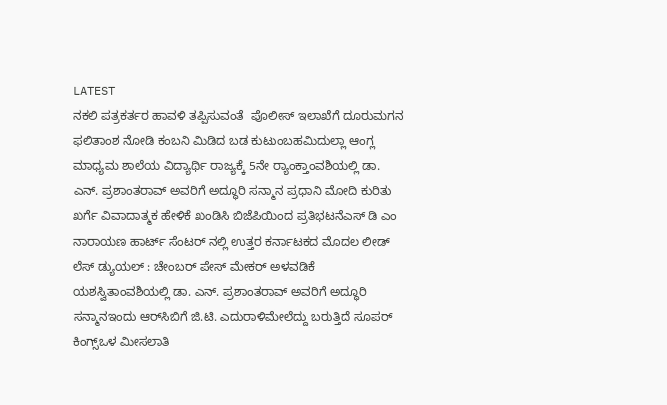LATEST
ನಕಲಿ ಪತ್ರಕರ್ತರ ಹಾವಳಿ ತಪ್ಪಿಸುವಂತೆ  ಪೊಲೀಸ್ ಇಲಾಖೆಗೆ ದೂರುಮಗನ ಫಲಿತಾಂಶ ನೋಡಿ ಕಂಬನಿ ಮಿಡಿದ ಬಡ ಕುಟುಂಬಹಮಿದುಲ್ಲಾ ಆಂಗ್ಲ ಮಾಧ್ಯಮ ಶಾಲೆಯ ವಿದ್ಯಾರ್ಥಿ ರಾಜ್ಯಕ್ಕೆ 5ನೇ ರ್‍ಯಾಂಕ್ತಾಂವಶಿಯಲ್ಲಿ ಡಾ. ಎನ್. ಪ್ರಶಾಂತರಾವ್ ಅವರಿಗೆ ಅದ್ಧೂರಿ ಸನ್ಮಾನ ಪ್ರಧಾನಿ ಮೋದಿ ಕುರಿತು ಖರ್ಗೆ ವಿವಾದಾತ್ಮಕ ಹೇಳಿಕೆ ಖಂಡಿಸಿ ಬಿಜೆಪಿಯಿಂದ ಪ್ರತಿಭಟನೆಎಸ್ ಡಿ ಎಂ ನಾರಾಯಣ ಹಾರ್ಟ್ ಸೆಂಟರ್ ನಲ್ಲಿ ಉತ್ತರ ಕರ್ನಾಟಕದ ಮೊದಲ ಲೀಡ್ ಲೆಸ್ ಡ್ಯುಯಲ್ : ಚೇಂಬರ್ ಪೇಸ್ ಮೇಕರ್ ಅಳವಡಿಕೆ ಯಶಸ್ವಿತಾಂವಶಿಯಲ್ಲಿ ಡಾ. ಎನ್. ಪ್ರಶಾಂತರಾವ್ ಅವರಿಗೆ ಅದ್ಧೂರಿ ಸನ್ಮಾನಇಂದು ಆರ್‌ಸಿಬಿಗೆ ಜಿ.ಟಿ. ಎದುರಾಳಿಮೇಲೆದ್ದು ಬರುತ್ತಿದೆ ಸೂಪರ್ ಕಿಂಗ್ಸ್ಒಳ ಮೀಸಲಾತಿ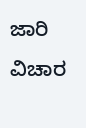ಜಾರಿ ವಿಚಾರ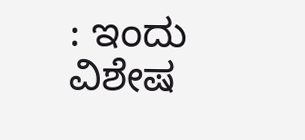: ಇಂದು ವಿಶೇಷ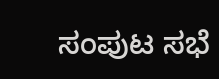ಸಂಪುಟ ಸಭೆ